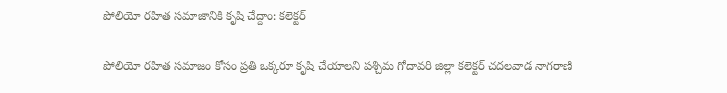పోలియో రహిత సమాజానికి కృషి చేద్దాం: కలెక్టర్

పోలియో రహిత సమాజం కోసం ప్రతి ఒక్కరూ కృషి చేయాలని పశ్చిమ గోదావరి జిల్లా కలెక్టర్ చదలవాడ నాగరాణి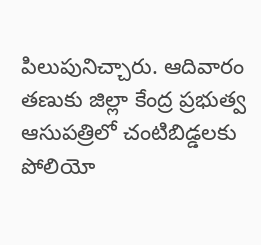పిలుపునిచ్చారు. ఆదివారం తణుకు జిల్లా కేంద్ర ప్రభుత్వ ఆసుపత్రిలో చంటిబిడ్డలకు పోలియో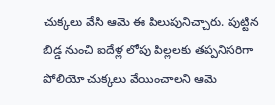చుక్కలు వేసి ఆమె ఈ పిలుపునిచ్చారు. పుట్టిన బిడ్డ నుంచి ఐదేళ్ల లోపు పిల్లలకు తప్పనిసరిగా పోలియో చుక్కలు వేయించాలని ఆమె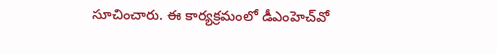సూచించారు. ఈ కార్యక్రమంలో డీఎంహెచ్‌‌వో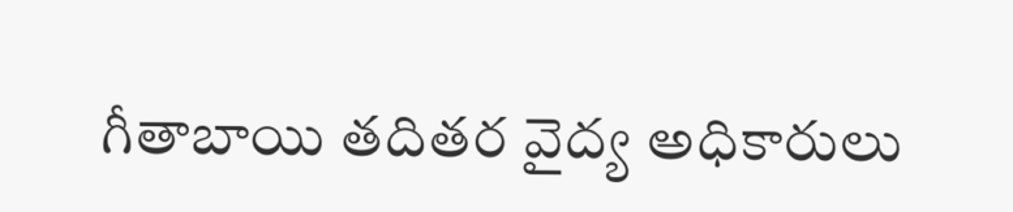గీతాబాయి తదితర వైద్య అధికారులు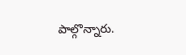పాల్గొన్నారు.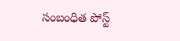సంబంధిత పోస్ట్